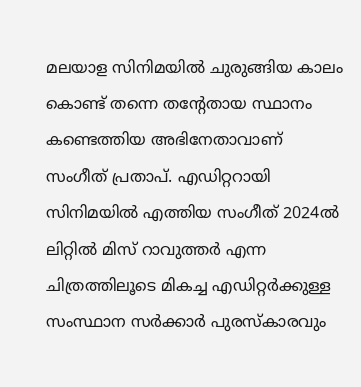മലയാള സിനിമയില്‍ ചുരുങ്ങിയ കാലം കൊണ്ട് തന്നെ തന്റേതായ സ്ഥാനം കണ്ടെത്തിയ അഭിനേതാവാണ് സംഗീത് പ്രതാപ്. എഡിറ്ററായി സിനിമയില്‍ എത്തിയ സംഗീത് 2024ല്‍ ലിറ്റില്‍ മിസ് റാവുത്തര്‍ എന്ന ചിത്രത്തിലൂടെ മികച്ച എഡിറ്റര്‍ക്കുള്ള സംസ്ഥാന സര്‍ക്കാര്‍ പുരസ്‌കാരവും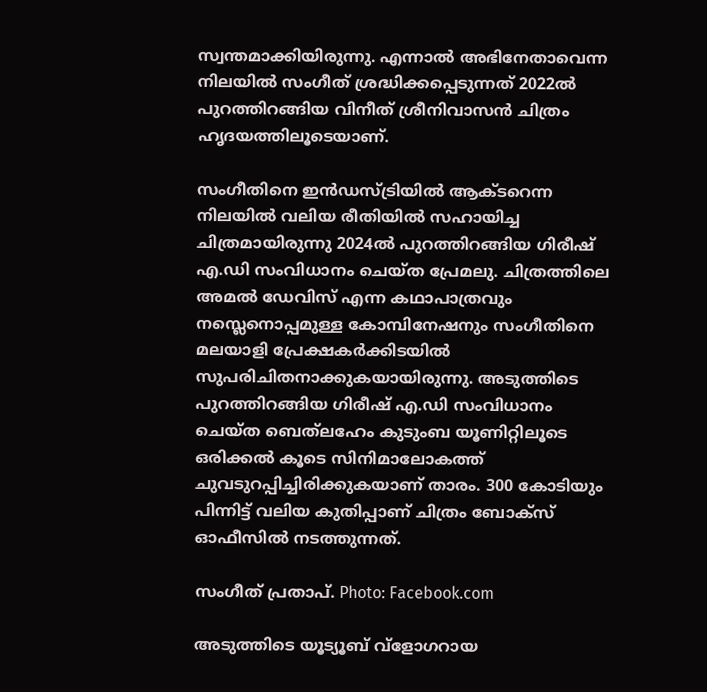സ്വന്തമാക്കിയിരുന്നു. എന്നാല്‍ അഭിനേതാവെന്ന നിലയില്‍ സംഗീത് ശ്രദ്ധിക്കപ്പെടുന്നത് 2022ല്‍ പുറത്തിറങ്ങിയ വിനീത് ശ്രീനിവാസന്‍ ചിത്രം ഹൃദയത്തിലൂടെയാണ്.

സംഗീതിനെ ഇന്‍ഡസ്ട്രിയില്‍ ആക്ടറെന്ന നിലയില്‍ വലിയ രീതിയില്‍ സഹായിച്ച ചിത്രമായിരുന്നു 2024ല്‍ പുറത്തിറങ്ങിയ ഗിരീഷ് എ.ഡി സംവിധാനം ചെയ്ത പ്രേമലു. ചിത്രത്തിലെ അമല്‍ ഡേവിസ് എന്ന കഥാപാത്രവും നസ്ലെനൊപ്പമുള്ള കോമ്പിനേഷനും സംഗീതിനെ മലയാളി പ്രേക്ഷകര്‍ക്കിടയില്‍ സുപരിചിതനാക്കുകയായിരുന്നു. അടുത്തിടെ പുറത്തിറങ്ങിയ ഗിരീഷ് എ.ഡി സംവിധാനം ചെയ്ത ബെത്‌ലഹേം കുടുംബ യൂണിറ്റിലൂടെ ഒരിക്കല്‍ കൂടെ സിനിമാലോകത്ത് ചുവടുറപ്പിച്ചിരിക്കുകയാണ് താരം. 300 കോടിയും പിന്നിട്ട് വലിയ കുതിപ്പാണ് ചിത്രം ബോക്‌സ് ഓഫീസില്‍ നടത്തുന്നത്.

സംഗീത് പ്രതാപ്. Photo: Facebook.com

അടുത്തിടെ യൂട്യൂബ് വ്‌ളോഗറായ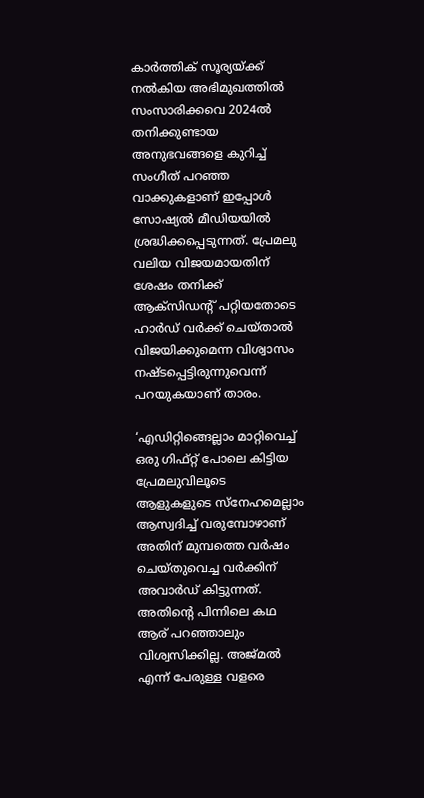കാര്‍ത്തിക് സൂര്യയ്ക്ക് നല്‍കിയ അഭിമുഖത്തില്‍ സംസാരിക്കവെ 2024ല്‍ തനിക്കുണ്ടായ അനുഭവങ്ങളെ കുറിച്ച് സംഗീത് പറഞ്ഞ വാക്കുകളാണ് ഇപ്പോള്‍ സോഷ്യല്‍ മീഡിയയില്‍ ശ്രദ്ധിക്കപ്പെടുന്നത്. പ്രേമലു വലിയ വിജയമായതിന് ശേഷം തനിക്ക് ആക്‌സിഡന്റ് പറ്റിയതോടെ ഹാര്‍ഡ് വര്‍ക്ക് ചെയ്താല്‍ വിജയിക്കുമെന്ന വിശ്വാസം നഷ്ടപ്പെട്ടിരുന്നുവെന്ന് പറയുകയാണ് താരം.

‘എഡിറ്റിങ്ങെല്ലാം മാറ്റിവെച്ച് ഒരു ഗിഫ്റ്റ് പോലെ കിട്ടിയ പ്രേമലുവിലൂടെ ആളുകളുടെ സ്‌നേഹമെല്ലാം ആസ്വദിച്ച് വരുമ്പോഴാണ് അതിന് മുമ്പത്തെ വര്‍ഷം ചെയ്തുവെച്ച വര്‍ക്കിന് അവാര്‍ഡ് കിട്ടുന്നത്. അതിന്റെ പിന്നിലെ കഥ ആര് പറഞ്ഞാലും വിശ്വസിക്കില്ല. അജ്മല്‍ എന്ന് പേരുള്ള വളരെ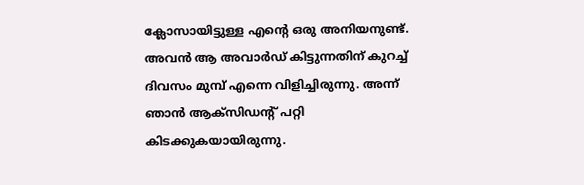ക്ലോസായിട്ടുള്ള എന്റെ ഒരു അനിയനുണ്ട്. അവന്‍ ആ അവാര്‍ഡ് കിട്ടുന്നതിന് കുറച്ച് ദിവസം മുമ്പ് എന്നെ വിളിച്ചിരുന്നു. അന്ന് ഞാന്‍ ആക്‌സിഡന്റ് പറ്റി കിടക്കുകയായിരുന്നു.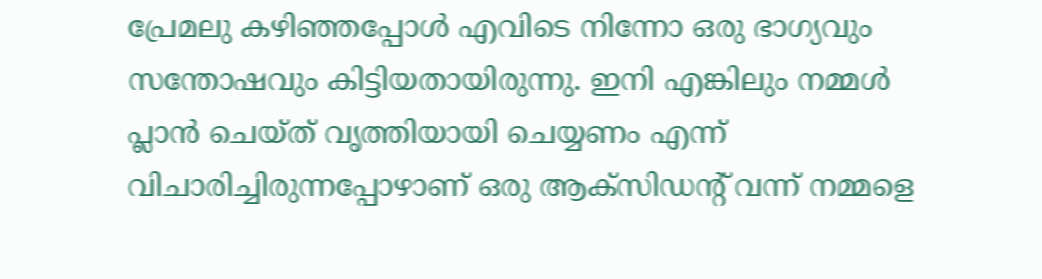പ്രേമലു കഴിഞ്ഞപ്പോള്‍ എവിടെ നിന്നോ ഒരു ഭാഗ്യവും സന്തോഷവും കിട്ടിയതായിരുന്നു. ഇനി എങ്കിലും നമ്മള്‍ പ്ലാന്‍ ചെയ്ത് വൃത്തിയായി ചെയ്യണം എന്ന് വിചാരിച്ചിരുന്നപ്പോഴാണ് ഒരു ആക്‌സിഡന്റ് വന്ന് നമ്മളെ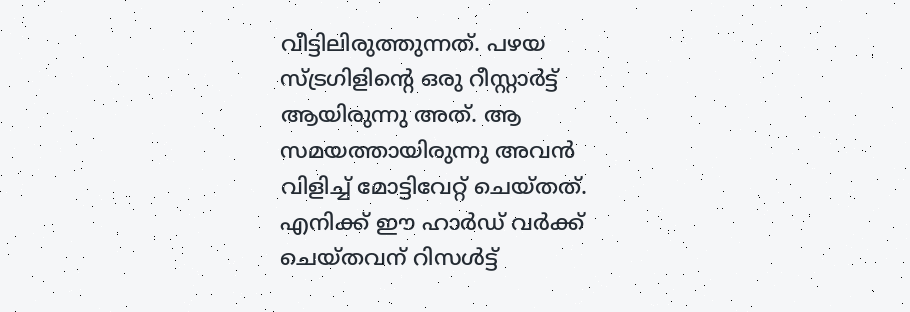വീട്ടിലിരുത്തുന്നത്. പഴയ സ്ട്രഗിളിന്റെ ഒരു റീസ്റ്റാര്‍ട്ട് ആയിരുന്നു അത്. ആ സമയത്തായിരുന്നു അവന്‍ വിളിച്ച് മോട്ടിവേറ്റ് ചെയ്തത്. എനിക്ക് ഈ ഹാര്‍ഡ് വര്‍ക്ക് ചെയ്തവന് റിസള്‍ട്ട്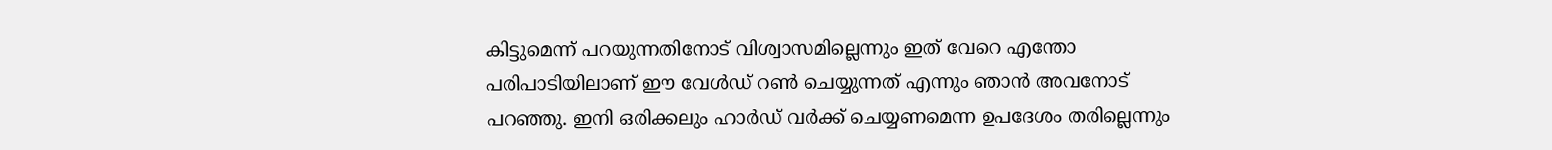കിട്ടുമെന്ന് പറയുന്നതിനോട് വിശ്വാസമില്ലെന്നും ഇത് വേറെ എന്തോ പരിപാടിയിലാണ് ഈ വേള്‍ഡ് റണ്‍ ചെയ്യുന്നത് എന്നും ഞാന്‍ അവനോട് പറഞ്ഞു. ഇനി ഒരിക്കലും ഹാര്‍ഡ് വര്‍ക്ക് ചെയ്യണമെന്ന ഉപദേശം തരില്ലെന്നും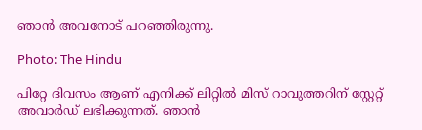ഞാന്‍ അവനോട് പറഞ്ഞിരുന്നു.

Photo: The Hindu

പിറ്റേ ദിവസം ആണ് എനിക്ക് ലിറ്റില്‍ മിസ് റാവുത്തറിന് സ്റ്റേറ്റ് അവാര്‍ഡ് ലഭിക്കുന്നത്. ഞാന്‍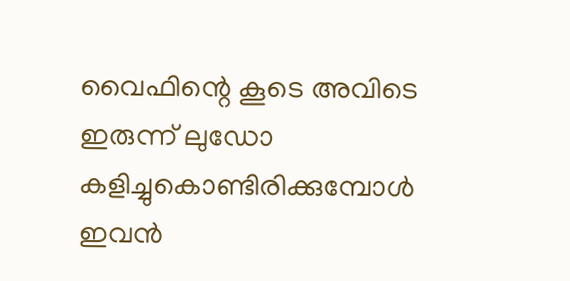വൈഫിന്റെ കൂടെ അവിടെ ഇരുന്ന് ലുഡോ കളിച്ചുകൊണ്ടിരിക്കുമ്പോള്‍ ഇവന്‍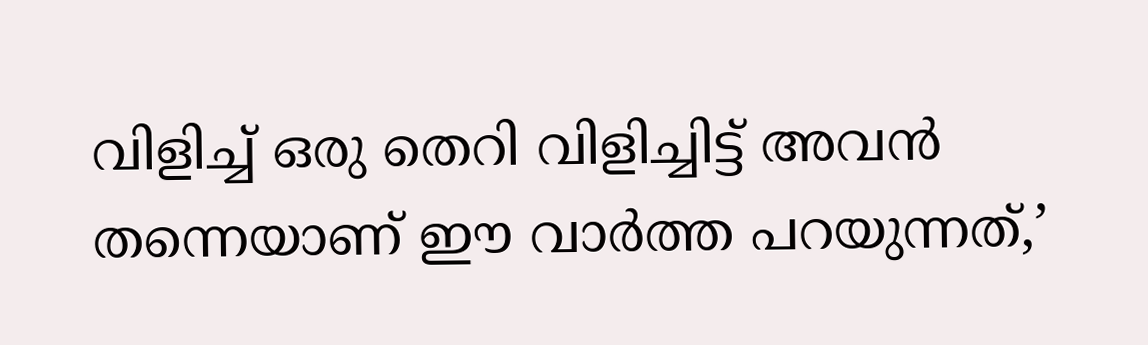വിളിച്ച് ഒരു തെറി വിളിച്ചിട്ട് അവന്‍ തന്നെയാണ് ഈ വാര്‍ത്ത പറയുന്നത്,’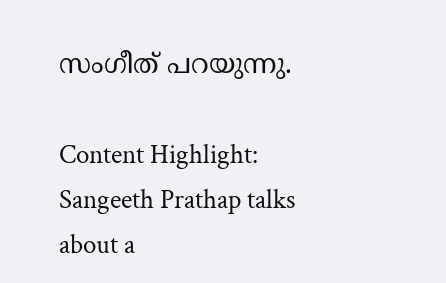സംഗീത് പറയുന്നു.

Content Highlight: Sangeeth Prathap talks about a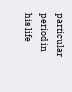particular period in his life